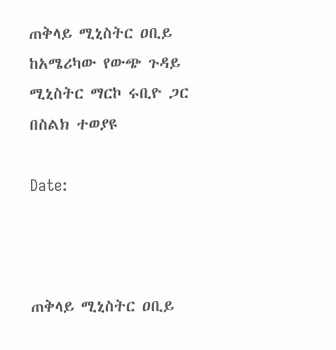ጠቅላይ ሚኒስትር ዐቢይ ከአሜሪካው የውጭ ጉዳይ ሚኒስትር ማርኮ ሩቢዮ ጋር በስልክ ተወያዩ

Date:



ጠቅላይ ሚኒስትር ዐቢይ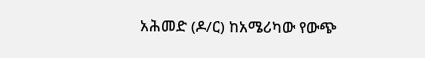አሕመድ (ዶ/ር) ከአሜሪካው የውጭ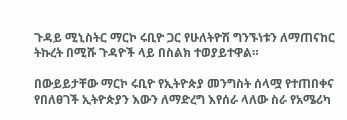ጉዳይ ሚኒስትር ማርኮ ሩቢዮ ጋር የሁለትዮሽ ግንኙነቱን ለማጠናከር ትኩረት በሚሹ ጉዳዮች ላይ በስልክ ተወያይተዋል።

በውይይታቸው ማርኮ ሩቢዮ የኢትዮጵያ መንግስት ሰላሟ የተጠበቀና የበለፀገች ኢትዮጵያን እውን ለማድረግ እየሰራ ላለው ስራ የአሜሪካ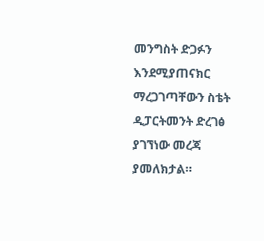መንግስት ድጋፉን እንደሚያጠናክር ማረጋገጣቸውን ስቴት ዲፓርትመንት ድረገፅ ያገኘነው መረጃ ያመለክታል።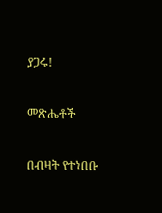ያጋሩ!

መጽሔቶች

በብዛት የተነበቡ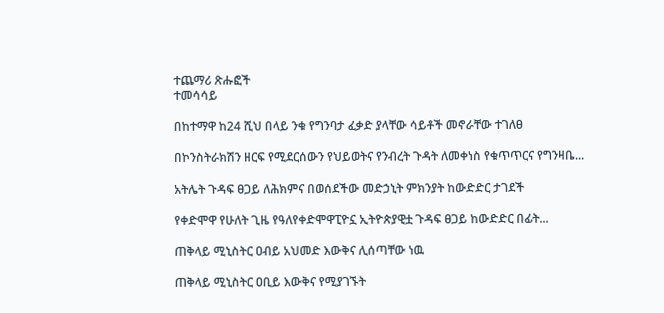ተጨማሪ ጽሑፎች
ተመሳሳይ

በከተማዋ ከ24 ሺህ በላይ ንቁ የግንባታ ፈቃድ ያላቸው ሳይቶች መኖራቸው ተገለፀ

በኮንስትራክሽን ዘርፍ የሚደርሰውን የህይወትና የንብረት ጉዳት ለመቀነስ የቁጥጥርና የግንዛቤ...

አትሌት ጉዳፍ ፀጋይ ለሕክምና በወሰደችው መድኃኒት ምክንያት ከውድድር ታገደች

የቀድሞዋ የሁለት ጊዜ የዓለየቀድሞዋፒዮኗ ኢትዮጵያዊቷ ጉዳፍ ፀጋይ ከውድድር በፊት...

ጠቅላይ ሚኒስትር ዐብይ አህመድ እውቅና ሊሰጣቸው ነዉ

ጠቅላይ ሚኒስትር ዐቢይ እውቅና የሚያገኙት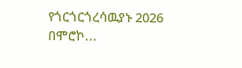የጎርጎርጎረሳዉያኑ 2026 በሞሮኮ...